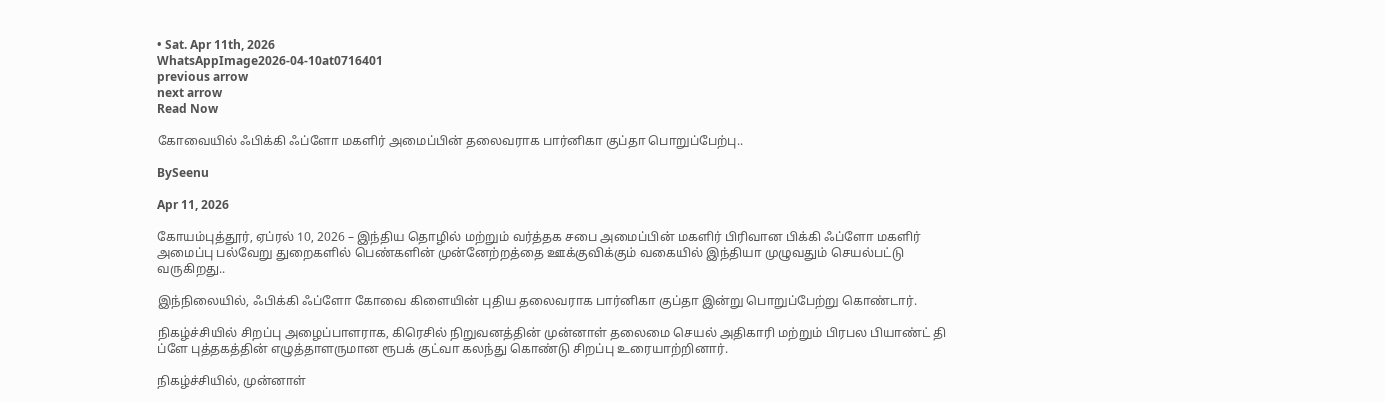• Sat. Apr 11th, 2026
WhatsAppImage2026-04-10at0716401
previous arrow
next arrow
Read Now

கோவையில் ஃபிக்கி ஃப்ளோ மகளிர் அமைப்பின் தலைவராக பார்னிகா குப்தா பொறுப்பேற்பு..

BySeenu

Apr 11, 2026

கோயம்புத்தூர், ஏப்ரல் 10, 2026 – இந்திய தொழில் மற்றும் வர்த்தக சபை அமைப்பின் மகளிர் பிரிவான பிக்கி ஃப்ளோ மகளிர் அமைப்பு பல்வேறு துறைகளில் பெண்களின் முன்னேற்றத்தை ஊக்குவிக்கும் வகையில் இந்தியா முழுவதும் செயல்பட்டு வருகிறது..

இந்நிலையில், ஃபிக்கி ஃப்ளோ கோவை கிளையின் புதிய தலைவராக பார்னிகா குப்தா இன்று பொறுப்பேற்று கொண்டார்.

நிகழ்ச்சியில் சிறப்பு அழைப்பாளராக, கிரெசில் நிறுவனத்தின் முன்னாள் தலைமை செயல் அதிகாரி மற்றும் பிரபல பியாண்ட் தி ப்ளே புத்தகத்தின் எழுத்தாளருமான ரூபக் குட்வா கலந்து கொண்டு சிறப்பு உரையாற்றினார்.

நிகழ்ச்சியில், முன்னாள்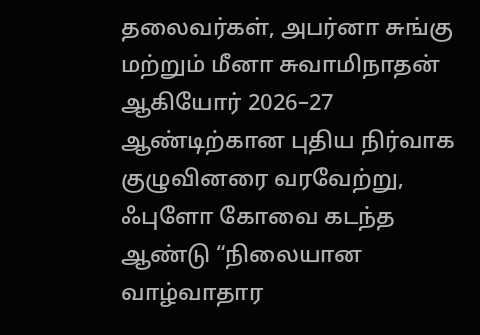தலைவர்கள், அபர்னா சுங்கு மற்றும் மீனா சுவாமிநாதன் ஆகியோர் 2026–27 ஆண்டிற்கான புதிய நிர்வாக குழுவினரை வரவேற்று,
ஃபுளோ கோவை கடந்த ஆண்டு “நிலையான வாழ்வாதார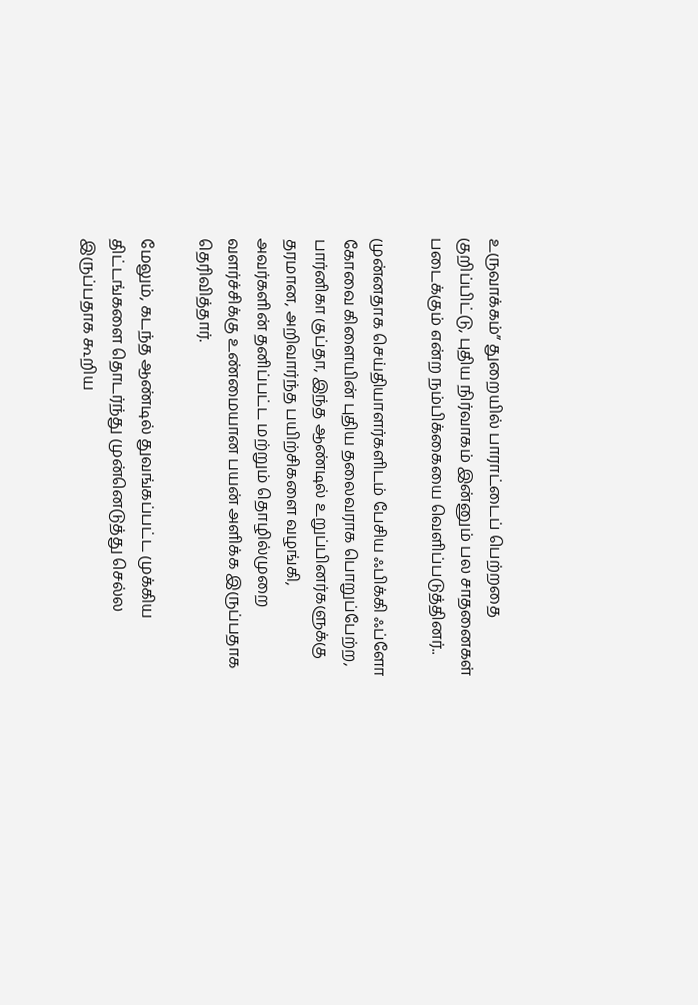உருவாக்கம்” துறையில் பாராட்டைப் பெற்றதை குறிப்பிட்டு, புதிய நிர்வாகம் இன்னும் பல சாதனைகள் படைக்கும் என்ற நம்பிக்கையை வெளிப்படுத்தினர்..

முன்னதாக செய்தியாளர்களிடம் பேசிய ஃபிக்கி ஃப்ளோ கோவை கிளையின் புதிய தலைவராக பொறுப்பேற்ற, பார்னிகா குப்தா, இந்த ஆண்டில் உறுப்பினர்களுக்கு தரமான, அறிவார்ந்த பயிற்சிகளை வழங்கி, அவர்களின் தனிப்பட்ட மற்றும் தொழில்முறை வளர்ச்சிக்கு உண்மையான பயன் அளிக்க இருப்பதாக தெரிவித்தார்.

மேலும், கடந்த ஆண்டில் துவங்கப்பட்ட முக்கிய திட்டங்களை தொடர்ந்து முன்னெடுத்து செல்ல இருப்பதாக கூறிய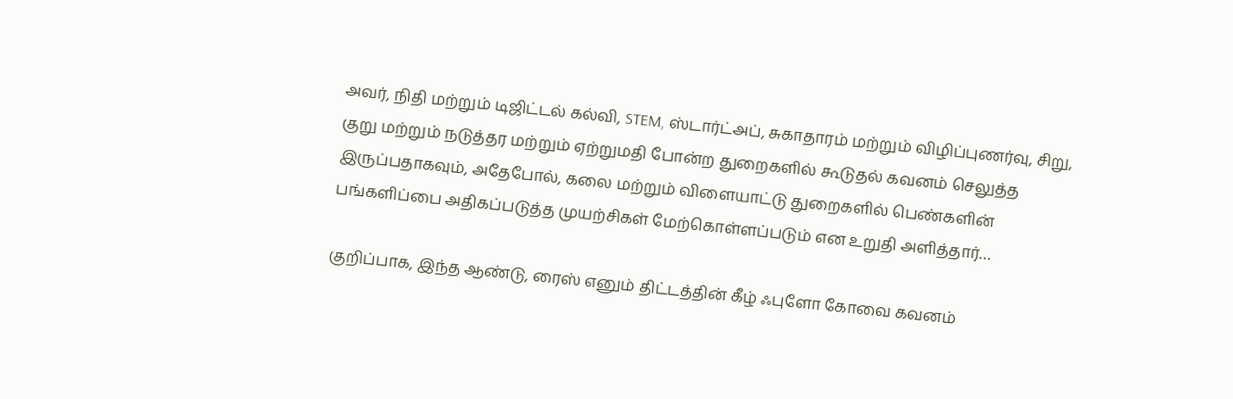அவர், நிதி மற்றும் டிஜிட்டல் கல்வி, STEM, ஸ்டார்ட்அப், சுகாதாரம் மற்றும் விழிப்புணர்வு, சிறு, குறு மற்றும் நடுத்தர மற்றும் ஏற்றுமதி போன்ற துறைகளில் கூடுதல் கவனம் செலுத்த இருப்பதாகவும், அதேபோல், கலை மற்றும் விளையாட்டு துறைகளில் பெண்களின் பங்களிப்பை அதிகப்படுத்த முயற்சிகள் மேற்கொள்ளப்படும் என உறுதி அளித்தார்…

குறிப்பாக, இந்த ஆண்டு, ரைஸ் எனும் திட்டத்தின் கீழ் ஃபுளோ கோவை கவனம்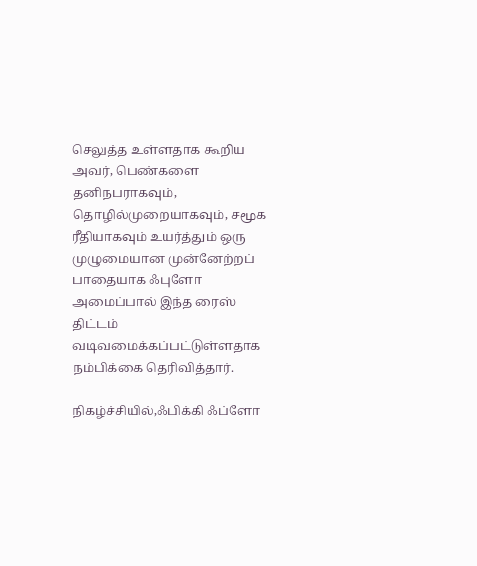செலுத்த உள்ளதாக கூறிய அவர், பெண்களை தனிநபராகவும், தொழில்முறையாகவும், சமூக ரீதியாகவும் உயர்த்தும் ஒரு முழுமையான முன்னேற்றப் பாதையாக ஃபுளோ அமைப்பால் இந்த ரைஸ் திட்டம் வடிவமைக்கப்பட்டுள்ளதாக நம்பிக்கை தெரிவித்தார்.

நிகழ்ச்சியில்,ஃபிக்கி ஃப்ளோ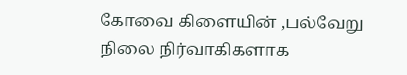கோவை கிளையின் ,பல்வேறு நிலை நிர்வாகிகளாக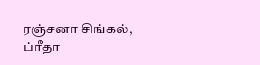ரஞ்சனா சிங்கல், ப்ரீதா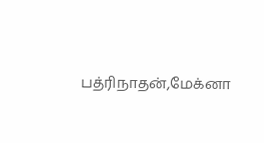பத்ரிநாதன்,மேக்னா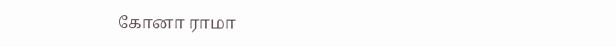கோனா ராமா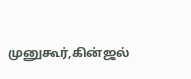முனுகூர்,கின்ஜல்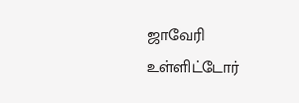ஜாவேரி உள்ளிட்டோர்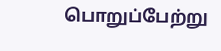பொறுப்பேற்று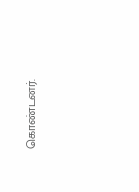கொண்டனர்.